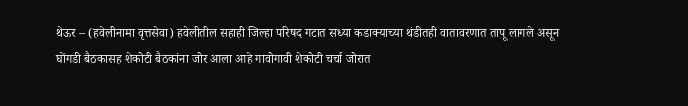थेऊर – (हवेलीनामा वृत्तसेवा) हवेलीतील सहाही जिल्हा परिषद गटात सध्या कडाक्याच्या थंडीतही वातावरणात तापू लागले असून घोंगडी बैठकासह शेकोटी बैठकांना जोर आला आहे गावोगावी शेकोटी चर्चा जोरात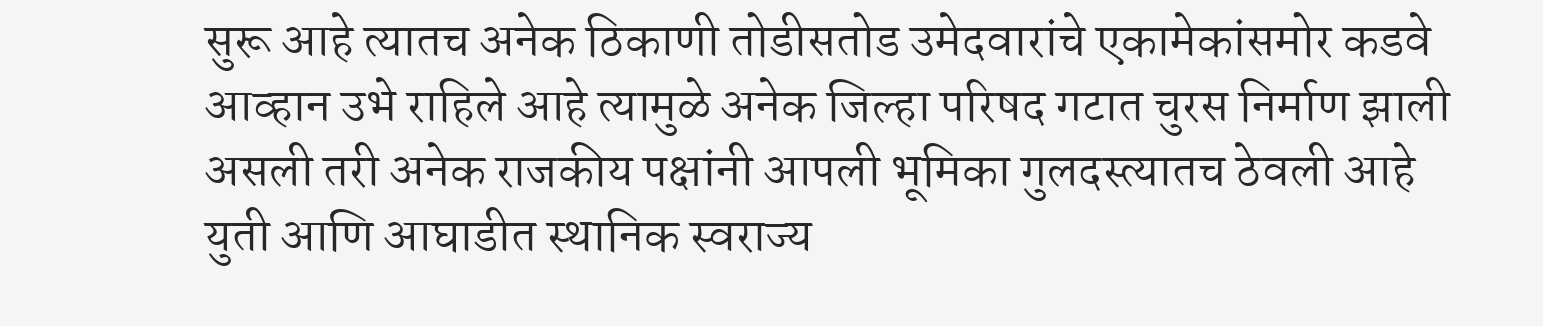सुरू आहे त्यातच अनेक ठिकाणी तोडीसतोड उमेदवारांचे एकामेकांसमोर कडवे आव्हान उभे राहिले आहे त्यामुळे अनेक जिल्हा परिषद गटात चुरस निर्माण झाली असली तरी अनेक राजकीय पक्षांनी आपली भूमिका गुलदस्त्यातच ठेवली आहे युती आणि आघाडीत स्थानिक स्वराज्य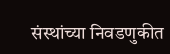संस्थांच्या निवडणुकीत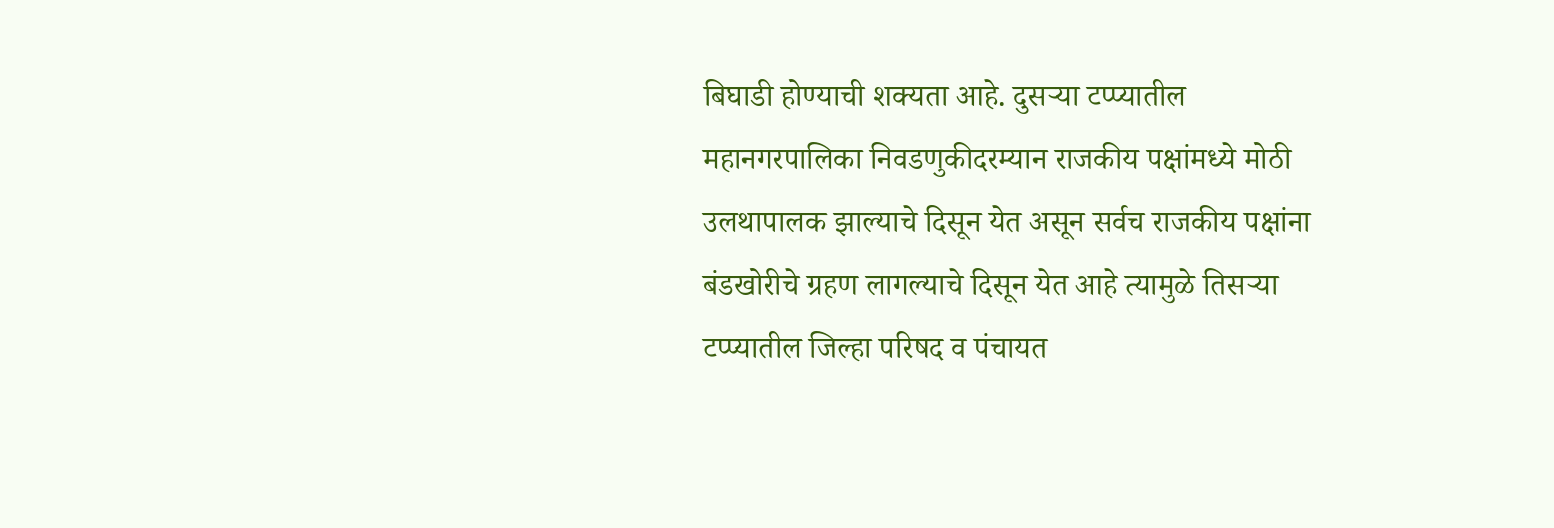बिघाडी होण्याची शक्यता आहे. दुसऱ्या टप्प्यातील महानगरपालिका निवडणुकीदरम्यान राजकीय पक्षांमध्ये मोठी उलथापालक झाल्याचे दिसून येत असून सर्वच राजकीय पक्षांना बंडखोरीचे ग्रहण लागल्याचे दिसून येत आहे त्यामुळे तिसऱ्या टप्प्यातील जिल्हा परिषद व पंचायत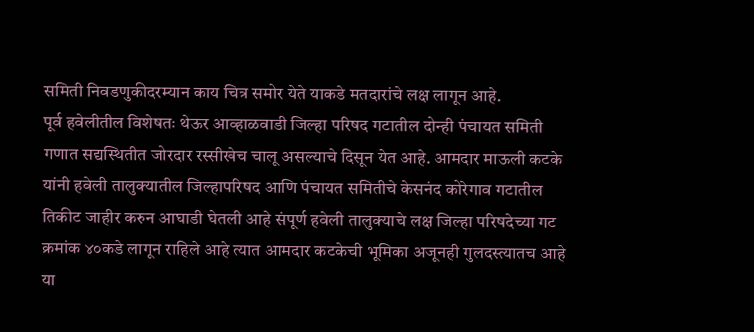समिती निवडणुकीदरम्यान काय चित्र समोर येते याकडे मतदारांचे लक्ष लागून आहे.
पूर्व हवेलीतील विशेषतः थेऊर आव्हाळवाडी जिल्हा परिषद गटातील दोन्ही पंचायत समिती गणात सद्यस्थितीत जोरदार रस्सीखेच चालू असल्याचे दिसून येत आहे. आमदार माऊली कटके यांनी हवेली तालुक्यातील जिल्हापरिषद आणि पंचायत समितीचे केसनंद कोरेगाव गटातील तिकीट जाहीर करुन आघाडी घेतली आहे संपूर्ण हवेली तालुक्याचे लक्ष जिल्हा परिषदेच्या गट क्रमांक ४०कडे लागून राहिले आहे त्यात आमदार कटकेची भूमिका अजूनही गुलदस्त्यातच आहे या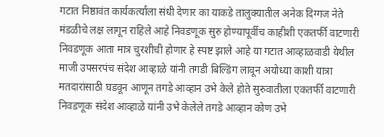गटात निष्ठावंत कार्यकर्त्यांला संधी देणार का याकडे तालुक्यातील अनेक दिग्गज नेते मंडळीचे लक्ष लागून राहिले आहे निवडणूक सुरु होण्यापूर्वीच काहीशी एकतर्फी वाटणारी निवडणूक आता मात्र चुरशीची होणार हे स्पष्ट झाले आहे या गटात आव्हाळवाडी येथील माजी उपसरपंच संदेश आव्हाळे यांनी तगडी बिल्डिंग लावून अयोध्या काशी यात्रा मतदारांसाठी घडवून आणून तगडे आव्हान उभे केले होते सुरुवातीला एकतर्फी वाटणारी निवडणूक संदेश आव्हाळे यांनी उभे केलेले तगडे आव्हान कोण उभे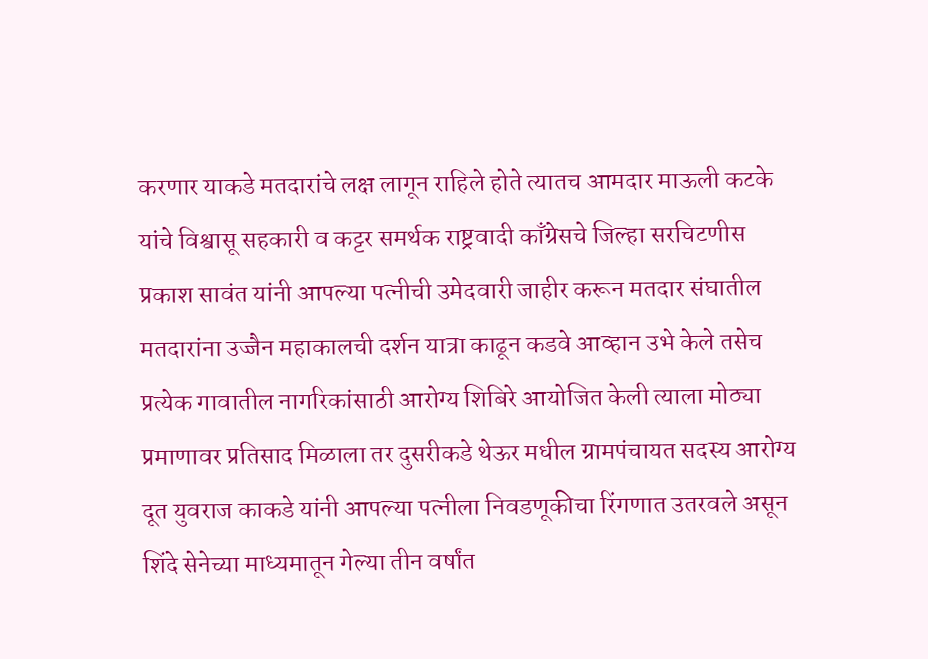करणार याकडे मतदारांचे लक्ष लागून राहिले होते त्यातच आमदार माऊली कटके यांचे विश्वासू सहकारी व कट्टर समर्थक राष्ट्रवादी काँग्रेसचे जिल्हा सरचिटणीस प्रकाश सावंत यांनी आपल्या पत्नीची उमेदवारी जाहीर करून मतदार संघातील मतदारांना उज्जैन महाकालची दर्शन यात्रा काढून कडवे आव्हान उभे केले तसेच प्रत्येक गावातील नागरिकांसाठी आरोग्य शिबिरे आयोजित केली त्याला मोठ्या प्रमाणावर प्रतिसाद मिळाला तर दुसरीकडे थेऊर मधील ग्रामपंचायत सदस्य आरोग्य दूत युवराज काकडे यांनी आपल्या पत्नीला निवडणूकीचा रिंगणात उतरवले असून शिंदे सेनेच्या माध्यमातून गेल्या तीन वर्षांत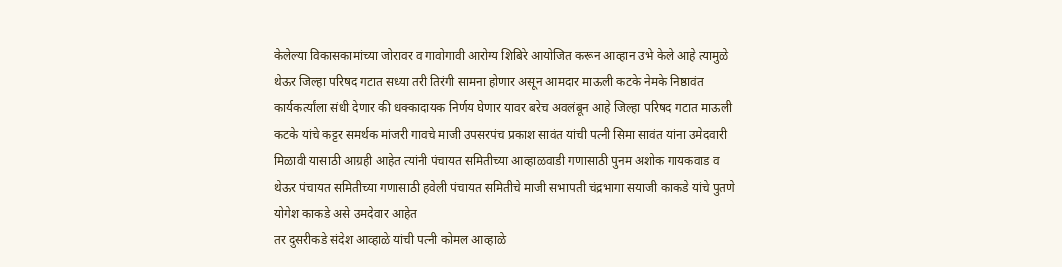केलेल्या विकासकामांच्या जोरावर व गावोगावी आरोग्य शिबिरे आयोजित करून आव्हान उभे केले आहे त्यामुळे थेऊर जिल्हा परिषद गटात सध्या तरी तिरंगी सामना होणार असून आमदार माऊली कटके नेमके निष्ठावंत कार्यकर्त्यांला संधी देणार की धक्कादायक निर्णय घेणार यावर बरेच अवलंबून आहे जिल्हा परिषद गटात माऊली कटके यांचे कट्टर समर्थक मांजरी गावचे माजी उपसरपंच प्रकाश सावंत यांची पत्नी सिमा सावंत यांना उमेदवारी मिळावी यासाठी आग्रही आहेत त्यांनी पंचायत समितीच्या आव्हाळवाडी गणासाठी पुनम अशोक गायकवाड व थेऊर पंचायत समितीच्या गणासाठी हवेली पंचायत समितीचे माजी सभापती चंद्रभागा सयाजी काकडे यांचे पुतणे योगेश काकडे असे उमदेवार आहेत
तर दुसरीकडे संदेश आव्हाळे यांची पत्नी कोमल आव्हाळे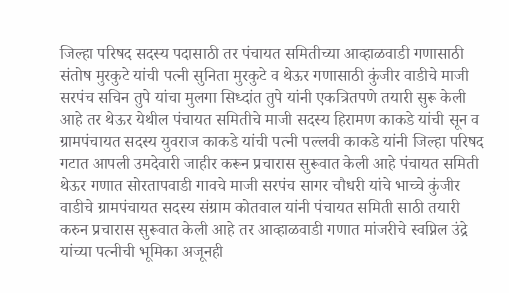जिल्हा परिषद सदस्य पदासाठी तर पंचायत समितीच्या आव्हाळवाडी गणासाठी संतोष मुरकुटे यांची पत्नी सुनिता मुरकुटे व थेऊर गणासाठी कुंजीर वाडीचे माजी सरपंच सचिन तुपे यांचा मुलगा सिध्दांत तुपे यांनी एकत्रितपणे तयारी सुरू केली आहे तर थेऊर येथील पंचायत समितीचे माजी सदस्य हिरामण काकडे यांची सून व ग्रामपंचायत सदस्य युवराज काकडे यांची पत्नी पल्लवी काकडे यांनी जिल्हा परिषद गटात आपली उमदेवारी जाहीर करून प्रचारास सुरूवात केली आहे पंचायत समिती थेऊर गणात सोरतापवाडी गावचे माजी सरपंच सागर चौधरी यांचे भाच्चे कुंजीर वाडीचे ग्रामपंचायत सदस्य संग्राम कोतवाल यांनी पंचायत समिती साठी तयारी करुन प्रचारास सुरूवात केली आहे तर आव्हाळवाडी गणात मांजरीचे स्वप्निल उंद्रे यांच्या पत्नीची भूमिका अजूनही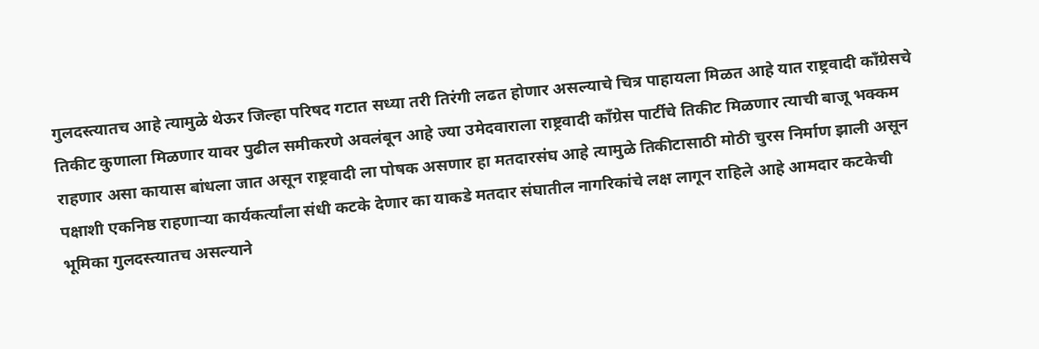गुलदस्त्यातच आहे त्यामुळे थेऊर जिल्हा परिषद गटात सध्या तरी तिरंगी लढत होणार असल्याचे चित्र पाहायला मिळत आहे यात राष्ट्रवादी काँग्रेसचे तिकीट कुणाला मिळणार यावर पुढील समीकरणे अवलंबून आहे ज्या उमेदवाराला राष्ट्रवादी काँग्रेस पार्टीचे तिकीट मिळणार त्याची बाजू भक्कम राहणार असा कायास बांधला जात असून राष्ट्रवादी ला पोषक असणार हा मतदारसंघ आहे त्यामुळे तिकीटासाठी मोठी चुरस निर्माण झाली असून पक्षाशी एकनिष्ठ राहणाऱ्या कार्यकर्त्यांला संधी कटके देणार का याकडे मतदार संघातील नागरिकांचे लक्ष लागून राहिले आहे आमदार कटकेची भूमिका गुलदस्त्यातच असल्याने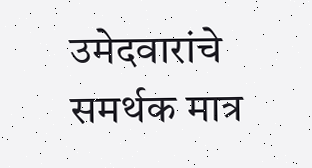उमेदवारांचे समर्थक मात्र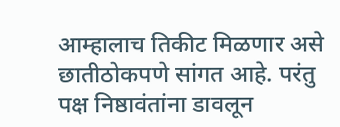आम्हालाच तिकीट मिळणार असे छातीठोकपणे सांगत आहे. परंतु पक्ष निष्ठावंतांना डावलून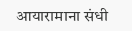आयारामाना संधी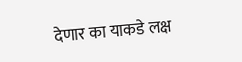देणार का याकडे लक्ष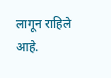लागून राहिले आहे.